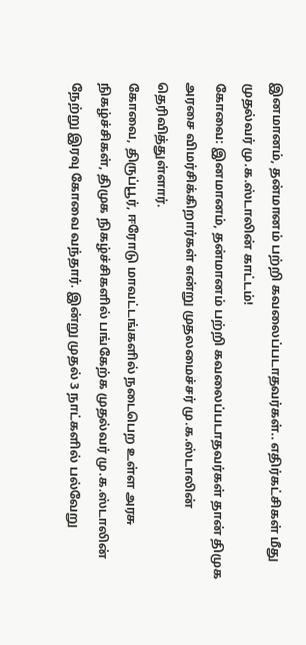இனமானம், தன்மானம் பற்றி கவலைப்படாதவர்கள்.. எதிர்கட்சிகள் மீது முதல்வர் மு.க.ஸ்டாலின் காட்டம்!
கோவை: இனமானம், தன்மானம் பற்றி கவலைப்படாதவர்கள் தான் திமுக அரசை விமர்சிக்கிறார்கள் என்று முதலமைச்சர் மு.க.ஸ்டாலின் தெரிவித்துள்ளார்.
கோவை, திருப்பூர், ஈரோடு மாவட்டங்களில் நடைபெற உள்ள அரசு நிகழ்ச்சிகள், திமுக நிகழ்ச்சிகளில் பங்கேற்க முதல்வர் மு.க.ஸ்டாலின் நேற்று இரவு கோவை வந்தார். இன்று முதல் 3 நாட்களில் பல்வேறு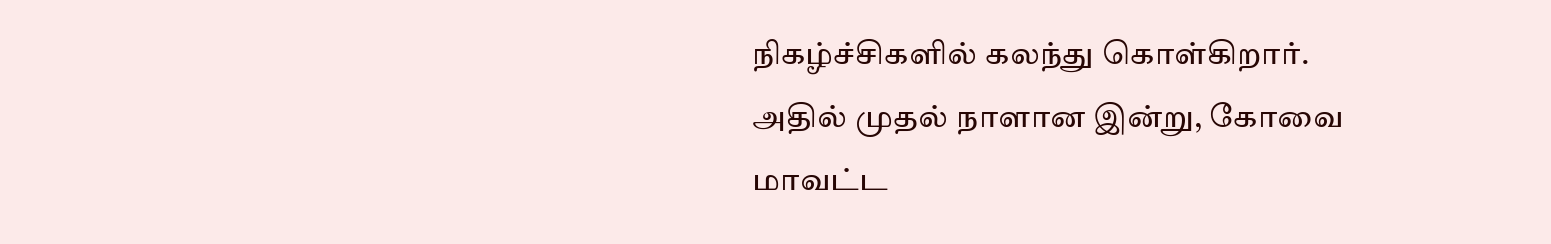நிகழ்ச்சிகளில் கலந்து கொள்கிறார்.
அதில் முதல் நாளான இன்று, கோவை மாவட்ட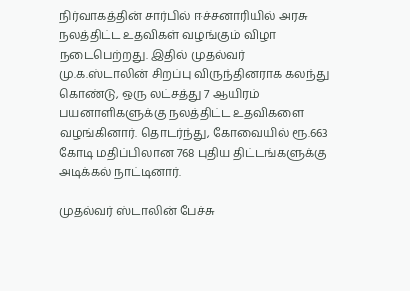நிர்வாகத்தின் சார்பில் ஈச்சனாரியில் அரசு நலத்திட்ட உதவிகள் வழங்கும் விழா நடைபெற்றது. இதில் முதல்வர் மு.க.ஸ்டாலின் சிறப்பு விருந்தினராக கலந்து கொண்டு, ஒரு லட்சத்து 7 ஆயிரம் பயனாளிகளுக்கு நலத்திட்ட உதவிகளை வழங்கினார். தொடர்ந்து, கோவையில் ரூ.663 கோடி மதிப்பிலான 768 புதிய திட்டங்களுக்கு அடிக்கல் நாட்டினார்.

முதல்வர் ஸ்டாலின் பேச்சு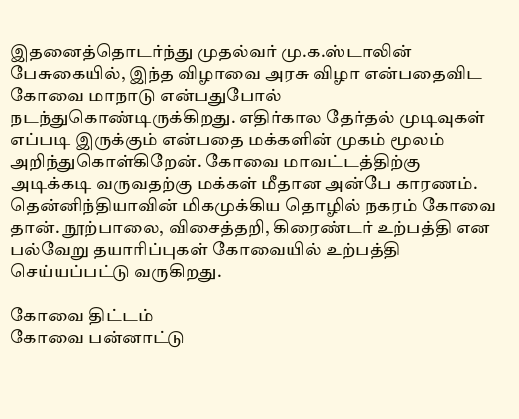இதனைத்தொடர்ந்து முதல்வர் மு.க.ஸ்டாலின் பேசுகையில், இந்த விழாவை அரசு விழா என்பதைவிட கோவை மாநாடு என்பதுபோல் நடந்துகொண்டிருக்கிறது. எதிர்கால தேர்தல் முடிவுகள் எப்படி இருக்கும் என்பதை மக்களின் முகம் மூலம் அறிந்துகொள்கிறேன். கோவை மாவட்டத்திற்கு அடிக்கடி வருவதற்கு மக்கள் மீதான அன்பே காரணம். தென்னிந்தியாவின் மிகமுக்கிய தொழில் நகரம் கோவை தான். நூற்பாலை, விசைத்தறி, கிரைண்டர் உற்பத்தி என பல்வேறு தயாரிப்புகள் கோவையில் உற்பத்தி செய்யப்பட்டு வருகிறது.

கோவை திட்டம்
கோவை பன்னாட்டு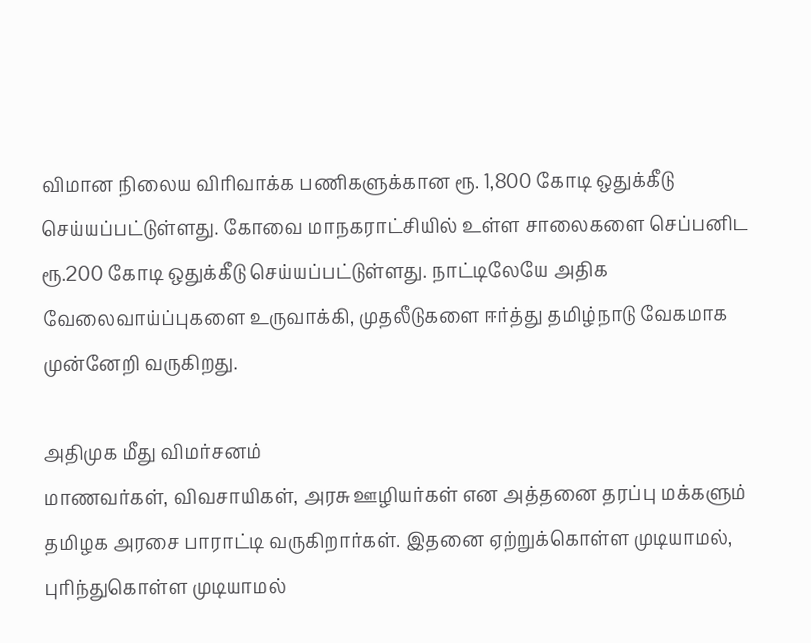விமான நிலைய விரிவாக்க பணிகளுக்கான ரூ. 1,800 கோடி ஒதுக்கீடு செய்யப்பட்டுள்ளது. கோவை மாநகராட்சியில் உள்ள சாலைகளை செப்பனிட ரூ.200 கோடி ஒதுக்கீடு செய்யப்பட்டுள்ளது. நாட்டிலேயே அதிக வேலைவாய்ப்புகளை உருவாக்கி, முதலீடுகளை ஈர்த்து தமிழ்நாடு வேகமாக முன்னேறி வருகிறது.

அதிமுக மீது விமர்சனம்
மாணவர்கள், விவசாயிகள், அரசு ஊழியர்கள் என அத்தனை தரப்பு மக்களும் தமிழக அரசை பாராட்டி வருகிறார்கள். இதனை ஏற்றுக்கொள்ள முடியாமல், புரிந்துகொள்ள முடியாமல்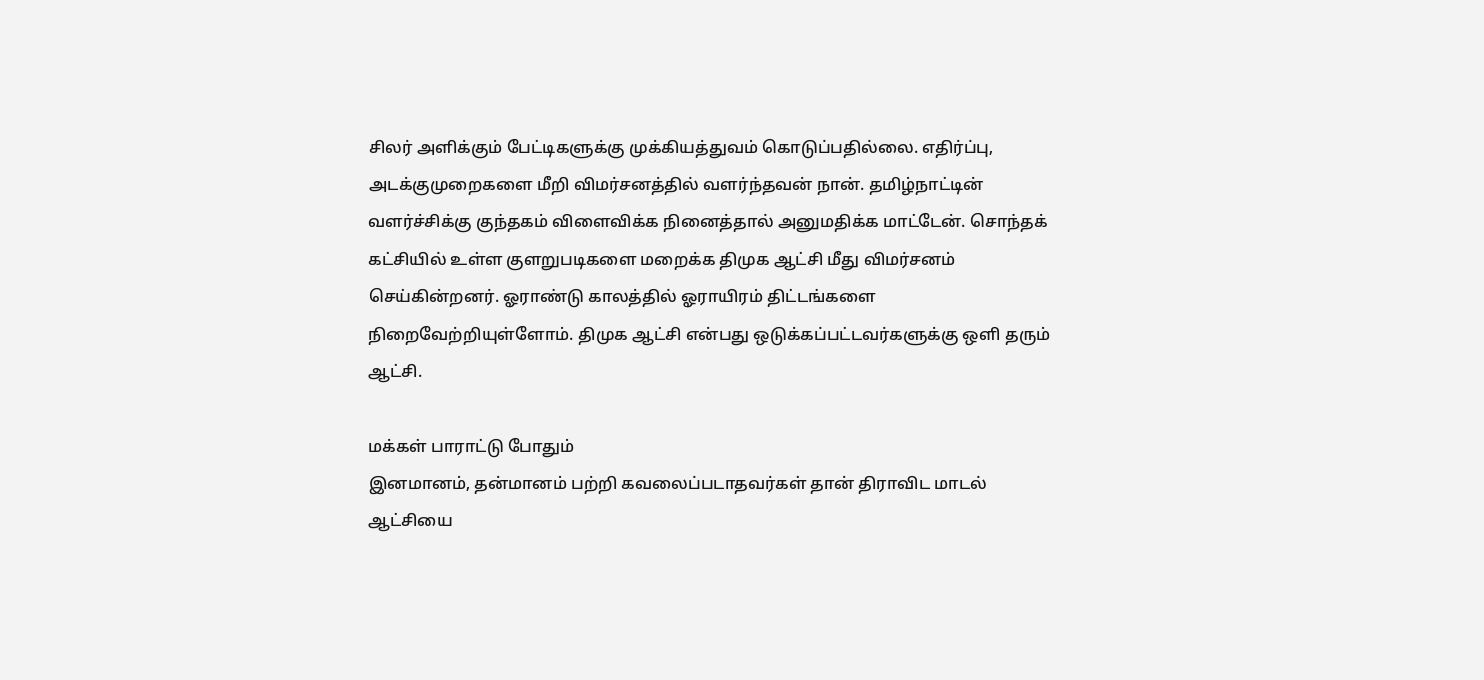சிலர் அளிக்கும் பேட்டிகளுக்கு முக்கியத்துவம் கொடுப்பதில்லை. எதிர்ப்பு, அடக்குமுறைகளை மீறி விமர்சனத்தில் வளர்ந்தவன் நான். தமிழ்நாட்டின் வளர்ச்சிக்கு குந்தகம் விளைவிக்க நினைத்தால் அனுமதிக்க மாட்டேன். சொந்தக் கட்சியில் உள்ள குளறுபடிகளை மறைக்க திமுக ஆட்சி மீது விமர்சனம் செய்கின்றனர். ஓராண்டு காலத்தில் ஓராயிரம் திட்டங்களை நிறைவேற்றியுள்ளோம். திமுக ஆட்சி என்பது ஒடுக்கப்பட்டவர்களுக்கு ஒளி தரும் ஆட்சி.

மக்கள் பாராட்டு போதும்
இனமானம், தன்மானம் பற்றி கவலைப்படாதவர்கள் தான் திராவிட மாடல் ஆட்சியை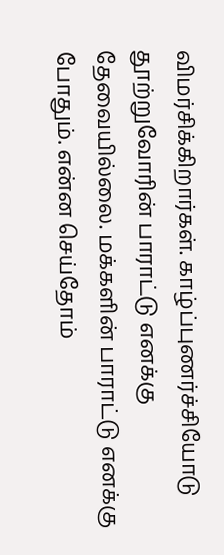விமர்சிக்கிறார்கள். காழ்ப்புணர்ச்சியோடு தூற்றுவோரின் பாராட்டு எனக்கு தேவையில்லை. மக்களின் பாராட்டு எனக்கு போதும். என்ன செய்தோம்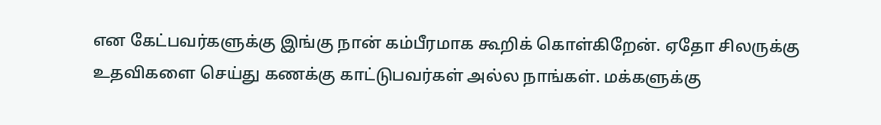என கேட்பவர்களுக்கு இங்கு நான் கம்பீரமாக கூறிக் கொள்கிறேன். ஏதோ சிலருக்கு உதவிகளை செய்து கணக்கு காட்டுபவர்கள் அல்ல நாங்கள். மக்களுக்கு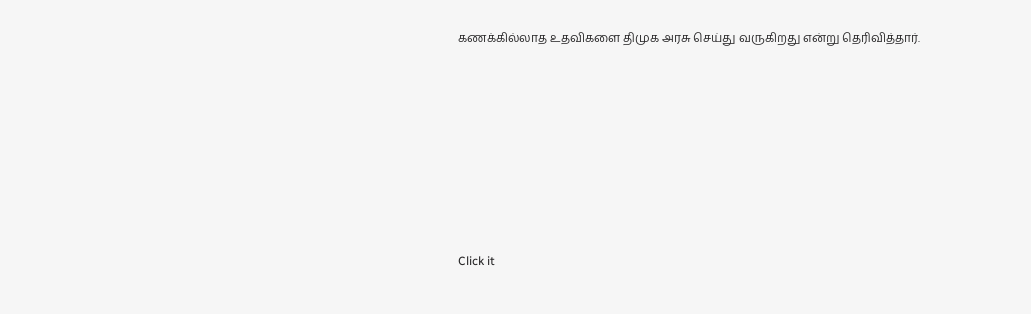கணக்கில்லாத உதவிகளை திமுக அரசு செய்து வருகிறது என்று தெரிவித்தார்.












Click it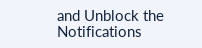and Unblock the Notifications